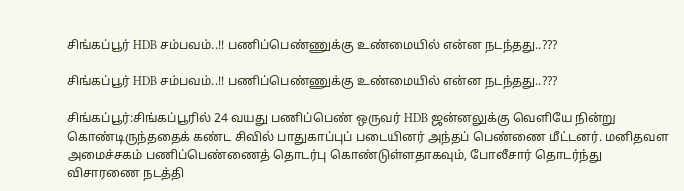சிங்கப்பூர் HDB சம்பவம்..!! பணிப்பெண்ணுக்கு உண்மையில் என்ன நடந்தது..???

சிங்கப்பூர் HDB சம்பவம்..!! பணிப்பெண்ணுக்கு உண்மையில் என்ன நடந்தது..???

சிங்கப்பூர்:சிங்கப்பூரில் 24 வயது பணிப்பெண் ஒருவர் HDB ஜன்னலுக்கு வெளியே நின்று கொண்டிருந்ததைக் கண்ட சிவில் பாதுகாப்புப் படையினர் அந்தப் பெண்ணை மீட்டனர். மனிதவள அமைச்சகம் பணிப்பெண்ணைத் தொடர்பு கொண்டுள்ளதாகவும், போலீசார் தொடர்ந்து விசாரணை நடத்தி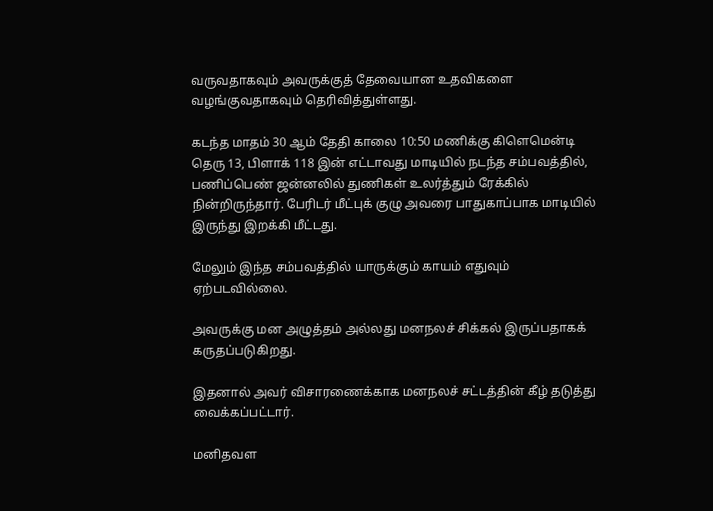வருவதாகவும் அவருக்குத் தேவையான உதவிகளை வழங்குவதாகவும் தெரிவித்துள்ளது.

கடந்த மாதம் 30 ஆம் தேதி காலை 10:50 மணிக்கு கிளெமென்டி தெரு 13, பிளாக் 118 இன் எட்டாவது மாடியில் நடந்த சம்பவத்தில், பணிப்பெண் ஜன்னலில் துணிகள் உலர்த்தும் ரேக்கில் நின்றிருந்தார். பேரிடர் மீட்புக் குழு அவரை பாதுகாப்பாக மாடியில் இருந்து இறக்கி மீட்டது.

மேலும் இந்த சம்பவத்தில் யாருக்கும் காயம் எதுவும் ஏற்படவில்லை.

அவருக்கு மன அழுத்தம் அல்லது மனநலச் சிக்கல் இருப்பதாகக் கருதப்படுகிறது.

இதனால் அவர் விசாரணைக்காக மனநலச் சட்டத்தின் கீழ் தடுத்து வைக்கப்பட்டார்.

மனிதவள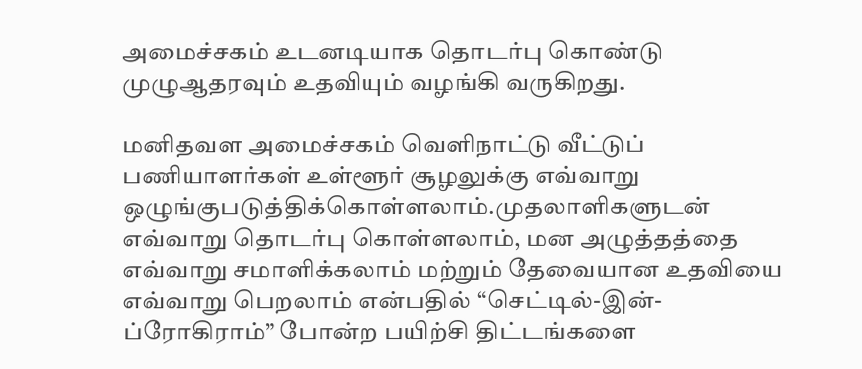அமைச்சகம் உடனடியாக தொடர்பு கொண்டு முழுஆதரவும் உதவியும் வழங்கி வருகிறது.

மனிதவள அமைச்சகம் வெளிநாட்டு வீட்டுப் பணியாளர்கள் உள்ளூர் சூழலுக்கு எவ்வாறு ஒழுங்குபடுத்திக்கொள்ளலாம்.முதலாளிகளுடன் எவ்வாறு தொடர்பு கொள்ளலாம், மன அழுத்தத்தை எவ்வாறு சமாளிக்கலாம் மற்றும் தேவையான உதவியை எவ்வாறு பெறலாம் என்பதில் “செட்டில்-இன்-ப்ரோகிராம்” போன்ற பயிற்சி திட்டங்களை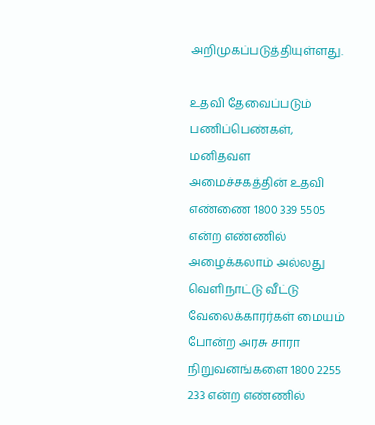அறிமுகப்படுத்தியுள்ளது.

உதவி தேவைப்படும் பணிப்பெண்கள், மனிதவள அமைச்சகத்தின் உதவி எண்ணை 1800 339 5505 என்ற எண்ணில் அழைக்கலாம் அல்லது வெளிநாட்டு வீட்டு வேலைக்காரர்கள் மையம் போன்ற அரசு சாரா நிறுவனங்களை 1800 2255 233 என்ற எண்ணில்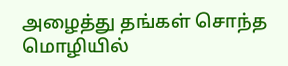அழைத்து தங்கள் சொந்த மொழியில்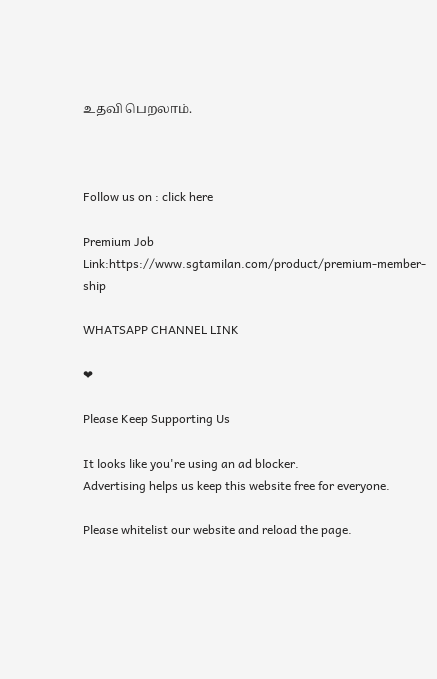உதவி பெறலாம்.



Follow us on : click here

Premium Job Link:https://www.sgtamilan.com/product/premium-member-ship

WHATSAPP CHANNEL LINK

❤

Please Keep Supporting Us

It looks like you're using an ad blocker.
Advertising helps us keep this website free for everyone.

Please whitelist our website and reload the page.